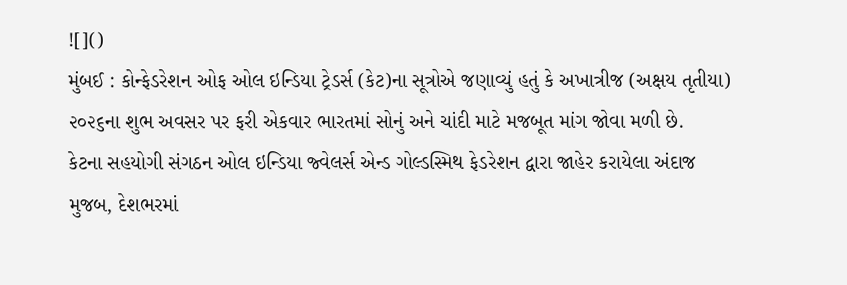![]()
મુંબઈ : કોન્ફેડરેશન ઓફ ઓલ ઇન્ડિયા ટ્રેડર્સ (કેટ)ના સૂત્રોએ જણાવ્યું હતું કે અખાત્રીજ (અક્ષય તૃતીયા) ૨૦૨૬ના શુભ અવસર પર ફરી એકવાર ભારતમાં સોનું અને ચાંદી માટે મજબૂત માંગ જોવા મળી છે.
કેટના સહયોગી સંગઠન ઓલ ઇન્ડિયા જ્વેલર્સ એન્ડ ગોલ્ડસ્મિથ ફેડરેશન દ્વારા જાહેર કરાયેલા અંદાજ મુજબ, દેશભરમાં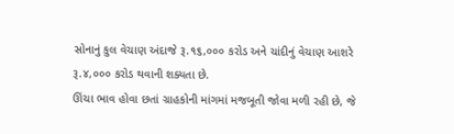સોનાનું કુલ વેચાણ અંદાજે રૂ.૧૬,૦૦૦ કરોડ અને ચાંદીનું વેચાણ આશરે રૂ.૪,૦૦૦ કરોડ થવાની શક્યતા છે.
ઊંચા ભાવ હોવા છતાં ગ્રાહકોની માંગમાં મજબૂતી જોવા મળી રહી છે, જે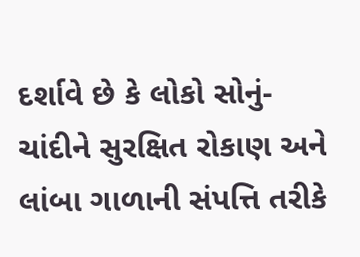દર્શાવે છે કે લોકો સોનું-ચાંદીને સુરક્ષિત રોકાણ અને લાંબા ગાળાની સંપત્તિ તરીકે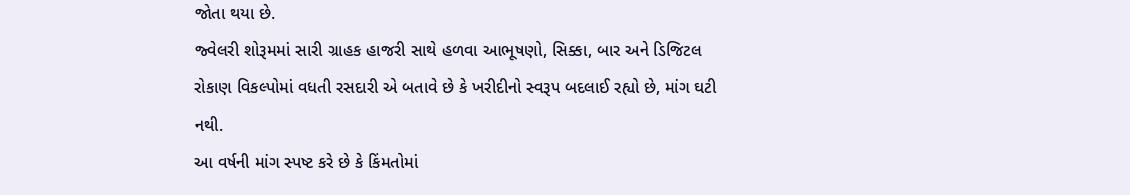જોતા થયા છે.
જ્વેલરી શોરૂમમાં સારી ગ્રાહક હાજરી સાથે હળવા આભૂષણો, સિક્કા, બાર અને ડિજિટલ રોકાણ વિકલ્પોમાં વધતી રસદારી એ બતાવે છે કે ખરીદીનો સ્વરૂપ બદલાઈ રહ્યો છે, માંગ ઘટી નથી.
આ વર્ષની માંગ સ્પષ્ટ કરે છે કે કિંમતોમાં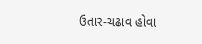ઉતાર-ચઢાવ હોવા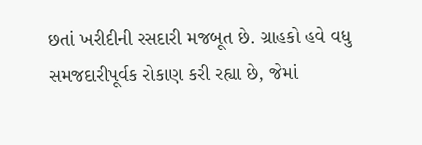છતાં ખરીદીની રસદારી મજબૂત છે. ગ્રાહકો હવે વધુ સમજદારીપૂર્વક રોકાણ કરી રહ્યા છે, જેમાં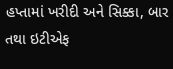હપ્તામાં ખરીદી અને સિક્કા, બાર તથા ઇટીએફ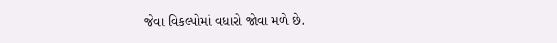જેવા વિકલ્પોમાં વધારો જોવા મળે છે.